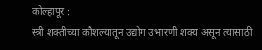कोल्हापूर :
स्त्री शक्तीच्या कौशल्यातून उद्योग उभारणी शक्य असून त्यासाठी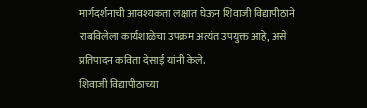मार्गदर्शनाची आवश्यकता लक्षात घेऊन शिवाजी विद्यापीठाने राबविलेला कार्यशाळेचा उपक्रम अत्यंत उपयुक्त आहे, असे प्रतिपादन कविता देसाई यांनी केले.
शिवाजी विद्यापीठाच्या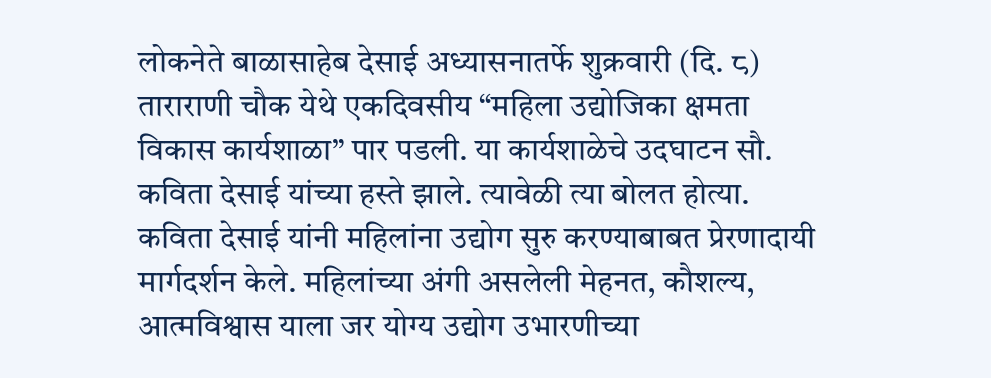लोकनेते बाळासाहेब देसाई अध्यासनातर्फे शुक्रवारी (दि. ८) ताराराणी चौक येथे एकदिवसीय “महिला उद्योजिका क्षमता विकास कार्यशाळा” पार पडली. या कार्यशाळेचे उदघाटन सौ. कविता देसाई यांच्या हस्ते झाले. त्यावेळी त्या बोलत होत्या.
कविता देसाई यांनी महिलांना उद्योग सुरु करण्याबाबत प्रेरणादायी मार्गदर्शन केले. महिलांच्या अंगी असलेली मेहनत, कौशल्य, आत्मविश्वास याला जर योग्य उद्योग उभारणीच्या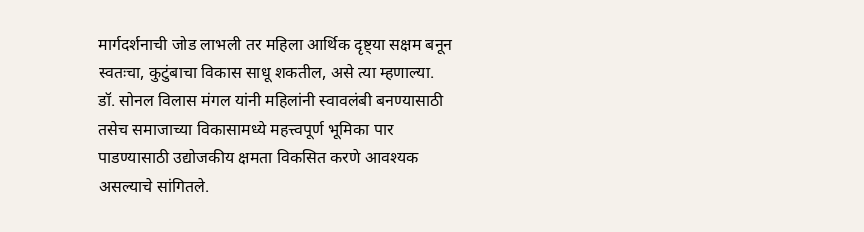मार्गदर्शनाची जोड लाभली तर महिला आर्थिक दृष्ट्या सक्षम बनून स्वतःचा, कुटुंबाचा विकास साधू शकतील, असे त्या म्हणाल्या.
डॉ. सोनल विलास मंगल यांनी महिलांनी स्वावलंबी बनण्यासाठी तसेच समाजाच्या विकासामध्ये महत्त्वपूर्ण भूमिका पार पाडण्यासाठी उद्योजकीय क्षमता विकसित करणे आवश्यक असल्याचे सांगितले.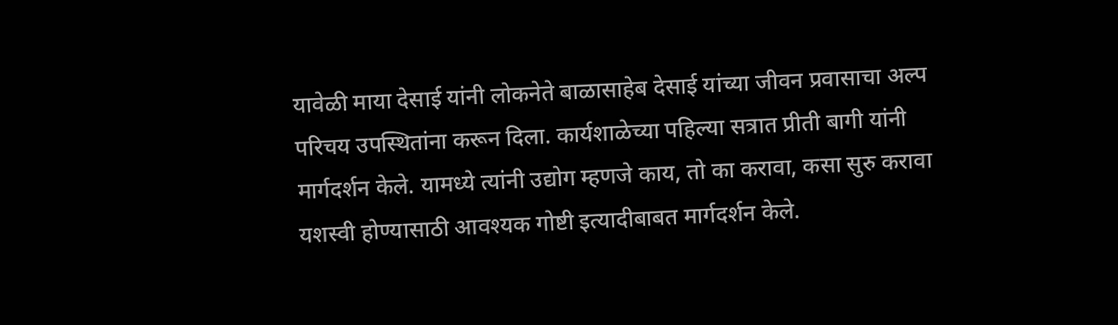यावेळी माया देसाई यांनी लोकनेते बाळासाहेब देसाई यांच्या जीवन प्रवासाचा अल्प परिचय उपस्थितांना करून दिला. कार्यशाळेच्या पहिल्या सत्रात प्रीती बागी यांनी मार्गदर्शन केले. यामध्ये त्यांनी उद्योग म्हणजे काय, तो का करावा, कसा सुरु करावा यशस्वी होण्यासाठी आवश्यक गोष्टी इत्यादीबाबत मार्गदर्शन केले.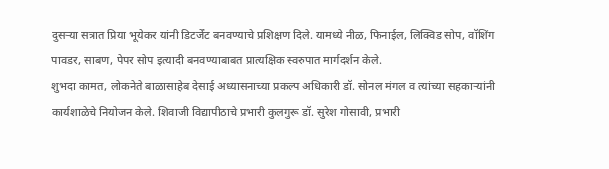दुसऱ्या सत्रात प्रिया भूयेकर यांनी डिटर्जेंट बनवण्याचे प्रशिक्षण दिले. यामध्ये नीळ, फिनाईल, लिक्विड सोप, वॉशिंग पावडर, साबण, पेपर सोप इत्यादी बनवण्याबाबत प्रात्यक्षिक स्वरुपात मार्गदर्शन केले.
शुभदा कामत, लोकनेते बाळासाहेब देसाई अध्यासनाच्या प्रकल्प अधिकारी डॉ. सोनल मंगल व त्यांच्या सहकाऱ्यांनी कार्यशाळेचे नियोजन केले. शिवाजी विद्यापीठाचे प्रभारी कुलगुरू डॉ. सुरेश गोसावी, प्रभारी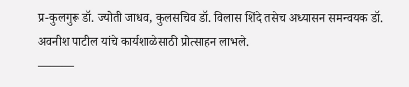प्र-कुलगुरू डॉ. ज्योती जाधव, कुलसचिव डॉ. विलास शिंदे तसेच अध्यासन समन्वयक डॉ. अवनीश पाटील यांचे कार्यशाळेसाठी प्रोत्साहन लाभले.
———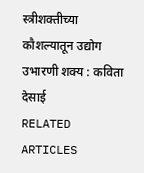स्त्रीशक्तीच्या कौशल्यातून उद्योग उभारणी शक्य : कविता देसाई
RELATED ARTICLES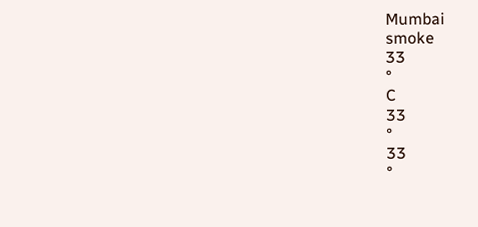Mumbai
smoke
33
°
C
33
°
33
°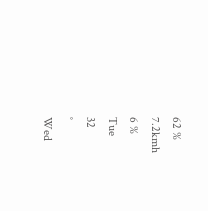62 %
7.2kmh
6 %
Tue
32
°
Wed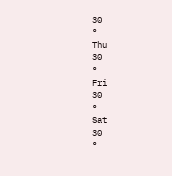30
°
Thu
30
°
Fri
30
°
Sat
30
°